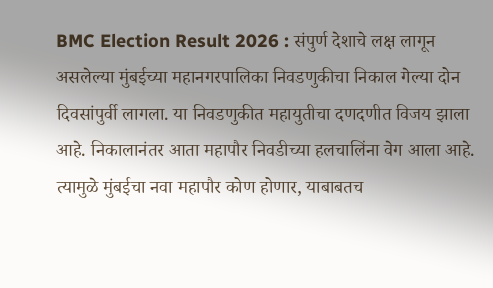BMC Election Result 2026 : संपुर्ण देशाचे लक्ष लागून असलेल्या मुंबईच्या महानगरपालिका निवडणुकीचा निकाल गेल्या दोन दिवसांपुर्वी लागला. या निवडणुकीत महायुतीचा दणदणीत विजय झाला आहे. निकालानंतर आता महापौर निवडीच्या हलचालिंना वेग आला आहे. त्यामुळे मुंबईचा नवा महापौर कोण होणार, याबाबतच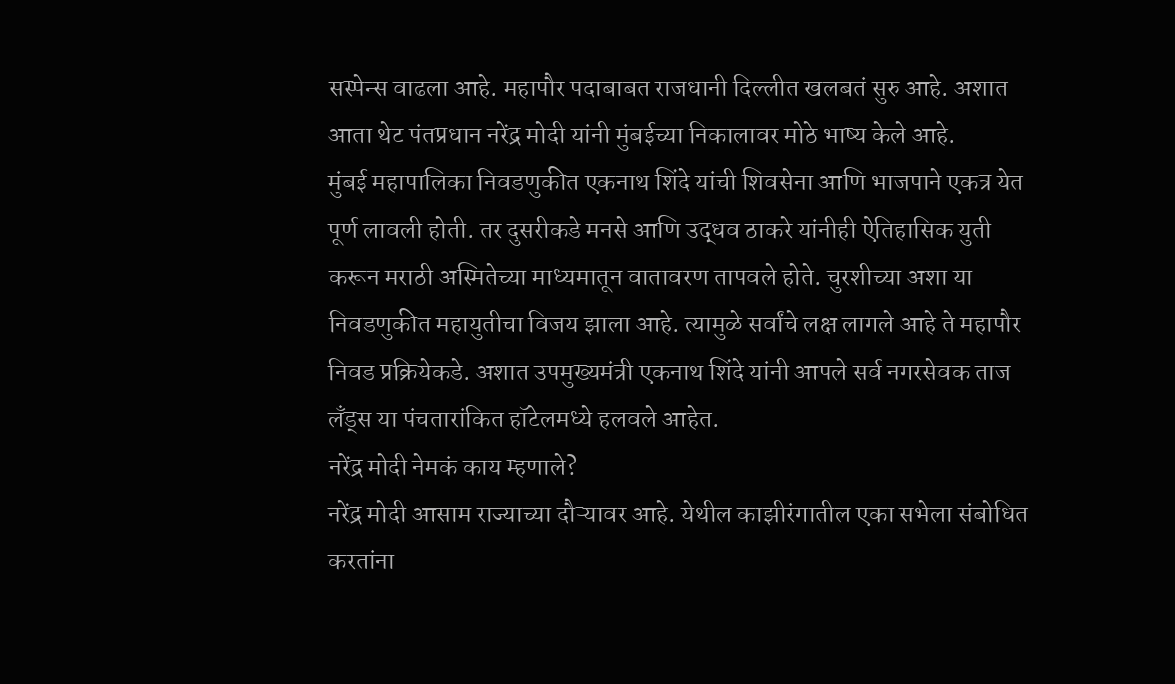सस्पेन्स वाढला आहे. महापौर पदाबाबत राजधानी दिल्लीत खलबतं सुरु आहे. अशात आता थेट पंतप्रधान नरेंद्र मोदी यांनी मुंबईच्या निकालावर मोठे भाष्य केले आहे.
मुंबई महापालिका निवडणुकीत एकनाथ शिंदे यांची शिवसेना आणि भाजपाने एकत्र येत पूर्ण लावली होती. तर दुसरीकडे मनसे आणि उद्धव ठाकरे यांनीही ऐतिहासिक युती करून मराठी अस्मितेच्या माध्यमातून वातावरण तापवले होते. चुरशीच्या अशा या निवडणुकीत महायुतीचा विजय झाला आहे. त्यामुळे सर्वांचे लक्ष लागले आहे ते महापौर निवड प्रक्रियेकडे. अशात उपमुख्यमंत्री एकनाथ शिंदे यांनी आपले सर्व नगरसेवक ताज लँड्स या पंचतारांकित हॉटेलमध्ये हलवले आहेत.
नरेंद्र मोदी नेमकं काय म्हणाले?
नरेंद्र मोदी आसाम राज्याच्या दौऱ्यावर आहे. येथील काझीरंगातील एका सभेला संबोधित करतांना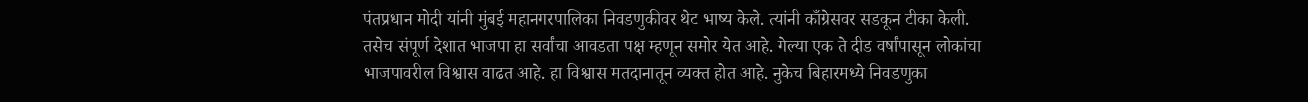पंतप्रधान मोदी यांनी मुंबई महानगरपालिका निवडणुकीवर थेट भाष्य केले. त्यांनी काँग्रेसवर सडकून टीका केली. तसेच संपूर्ण देशात भाजपा हा सर्वांचा आवडता पक्ष म्हणून समोर येत आहे. गेल्या एक ते दीड वर्षांपासून लोकांचा भाजपावरील विश्वास वाढत आहे. हा विश्वास मतदानातून व्यक्त होत आहे. नुकेच बिहारमध्ये निवडणुका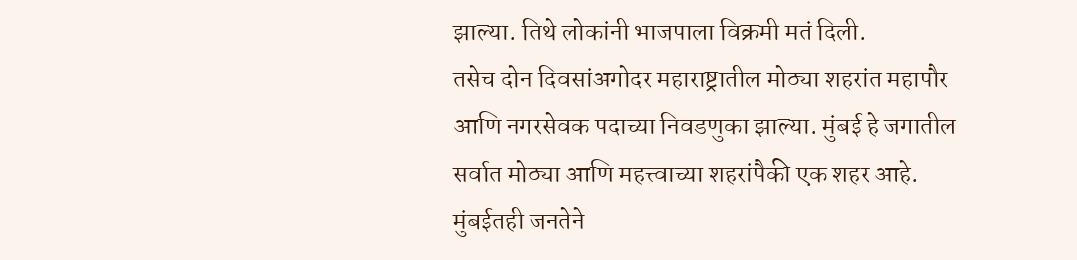झाल्या. तिथे लोकांनी भाजपाला विक्रमी मतं दिली.
तसेच दोन दिवसांअगोदर महाराष्ट्रातील मोठ्या शहरांत महापौर आणि नगरसेवक पदाच्या निवडणुका झाल्या. मुंबई हे जगातील सर्वात मोठ्या आणि महत्त्वाच्या शहरांपैकी एक शहर आहे. मुंबईतही जनतेने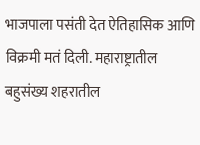भाजपाला पसंती देत ऐतिहासिक आणि विक्रमी मतं दिली. महाराष्ट्रातील बहुसंख्य शहरातील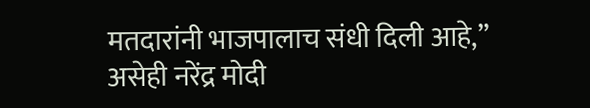मतदारांनी भाजपालाच संधी दिली आहे,” असेही नरेंद्र मोदी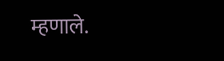म्हणाले.